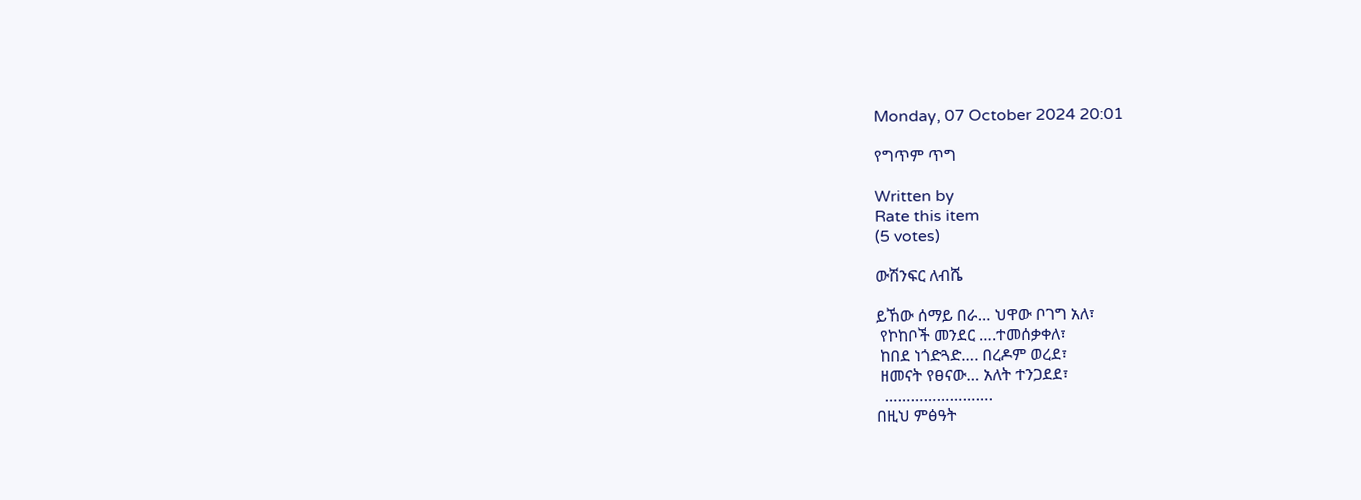Monday, 07 October 2024 20:01

የግጥም ጥግ

Written by
Rate this item
(5 votes)

ውሽንፍር ለብሼ

ይኸው ሰማይ በራ… ህዋው ቦገግ አለ፣
 የኮከቦች መንደር ….ተመሰቃቀለ፣
 ከበደ ነጎድጓድ…. በረዶም ወረደ፣
 ዘመናት የፀናው… አለት ተንጋደደ፣
  …………………….
በዚህ ምፅዓት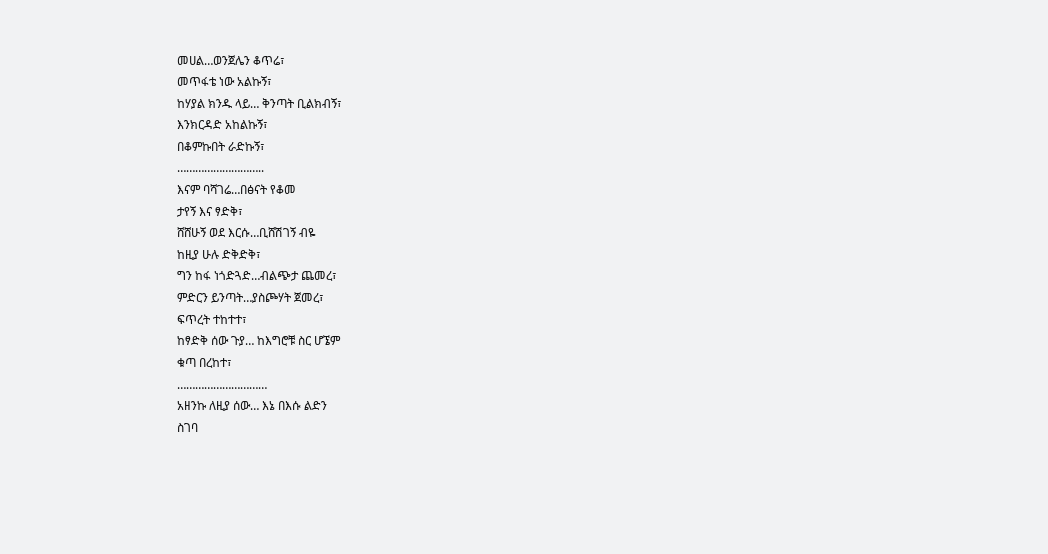መሀል…ወንጀሌን ቆጥሬ፣
መጥፋቴ ነው አልኩኝ፣
ከሃያል ክንዱ ላይ… ቅንጣት ቢልክብኝ፣
እንክርዳድ አከልኩኝ፣
በቆምኩበት ራድኩኝ፣
………………………..
እናም ባሻገሬ…በፅናት የቆመ
ታየኝ እና ፃድቅ፣
ሸሸሁኝ ወደ እርሱ…ቢሸሽገኝ ብዬ
ከዚያ ሁሉ ድቅድቅ፣
ግን ከፋ ነጎድጓድ…ብልጭታ ጨመረ፣
ምድርን ይንጣት…ያስጮሃት ጀመረ፣
ፍጥረት ተከተተ፣
ከፃድቅ ሰው ጉያ… ከእግሮቹ ስር ሆኜም
ቁጣ በረከተ፣
…………………………
አዘንኩ ለዚያ ሰው… እኔ በእሱ ልድን
ስገባ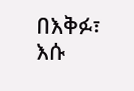በእቅፉ፣
እሱ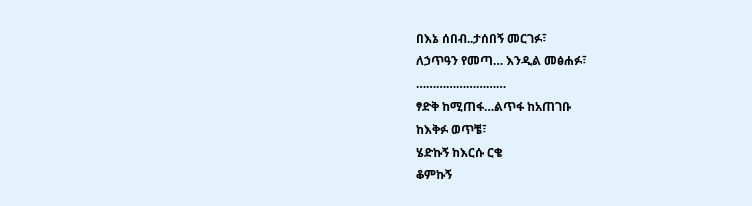በእኔ ሰበብ..ታሰበኝ መርገፉ፣
ለኃጥዓን የመጣ… እንዲል መፅሐፉ፣
………………………
ፃድቅ ከሚጠፋ…ልጥፋ ከአጠገቡ
ከእቅፉ ወጥቼ፣
ሄድኩኝ ከእርሱ ርቄ
ቆምኩኝ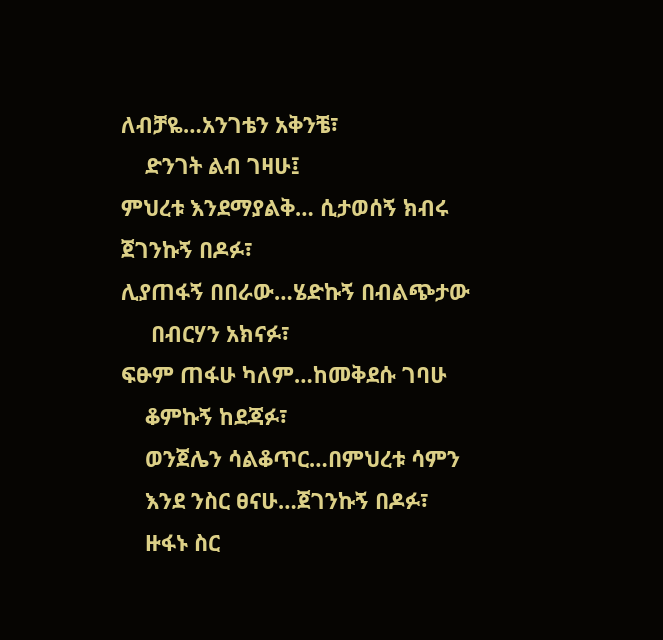ለብቻዬ…አንገቴን አቅንቼ፣
    ድንገት ልብ ገዛሁ፤
ምህረቱ እንደማያልቅ… ሲታወሰኝ ክብሩ
ጀገንኩኝ በዶፉ፣
ሊያጠፋኝ በበራው…ሄድኩኝ በብልጭታው
     በብርሃን አክናፉ፣
ፍፁም ጠፋሁ ካለም…ከመቅደሱ ገባሁ
    ቆምኩኝ ከደጃፉ፣
    ወንጀሌን ሳልቆጥር…በምህረቱ ሳምን
    እንደ ንስር ፀናሁ…ጀገንኩኝ በዶፉ፣
    ዙፋኑ ስር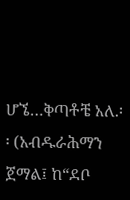ሆኜ…ቅጣቶቼ አለ.፡፡ (አብዱራሕማን ጀማል፤ ከ“ደቦ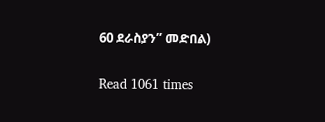60 ደራስያን” መድበል)


Read 1061 times